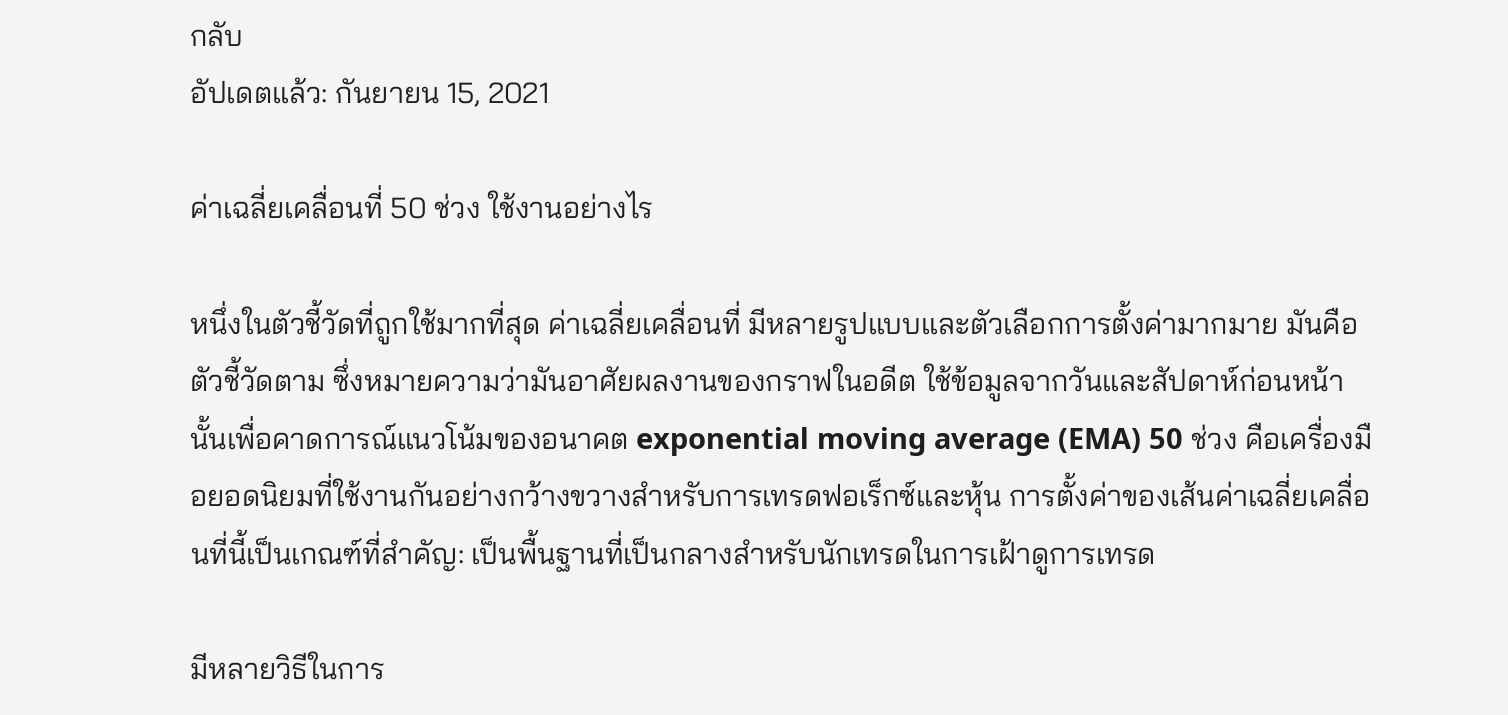กลับ
อัปเดตแล้ว: กันยายน 15, 2021

ค่าเฉลี่ยเคลื่อนที่ 50 ช่วง ใช้งานอย่างไร

หนึ่งในตัวชี้วัดที่ถูกใช้มากที่สุด ค่าเฉลี่ยเคลื่อนที่ มีหลายรูปแบบและตัวเลือกการตั้งค่ามากมาย มันคือตัวชี้วัดตาม ซึ่งหมายความว่ามันอาศัยผลงานของกราฟในอดีต ใช้ข้อมูลจากวันและสัปดาห์ก่อนหน้านั้นเพื่อคาดการณ์แนวโน้มของอนาคต exponential moving average (EMA) 50 ช่วง คือเครื่องมือยอดนิยมที่ใช้งานกันอย่างกว้างขวางสำหรับการเทรดฟอเร็กซ์และหุ้น การตั้งค่าของเส้นค่าเฉลี่ยเคลื่อนที่นี้เป็นเกณฑ์ที่สำคัญ: เป็นพื้นฐานที่เป็นกลางสำหรับนักเทรดในการเฝ้าดูการเทรด

มีหลายวิธีในการ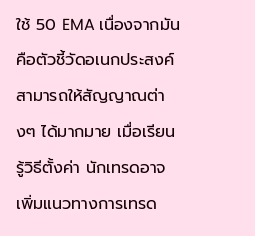ใช้ 50 EMA เนื่องจากมันคือตัวชี้วัดอเนกประสงค์ สามารถให้สัญญาณต่างๆ ได้มากมาย เมื่อเรียนรู้วิธีตั้งค่า นักเทรดอาจเพิ่มแนวทางการเทรด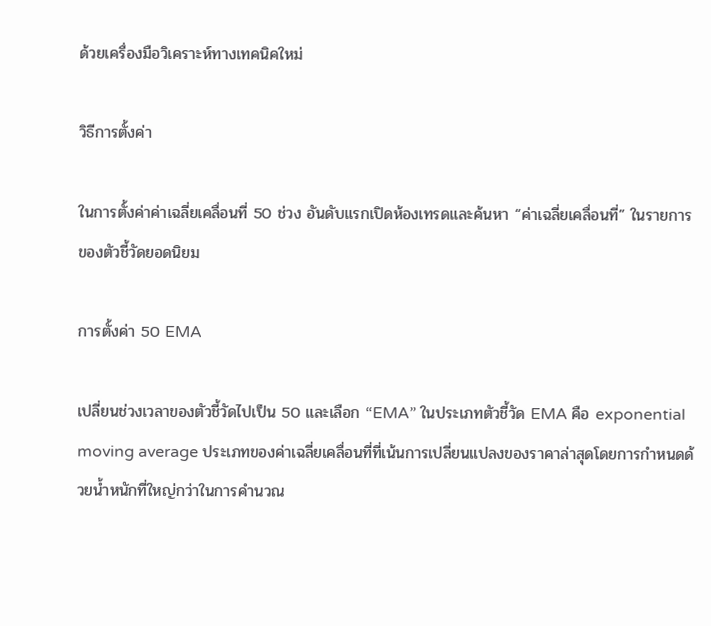ด้วยเครื่องมือวิเคราะห์ทางเทคนิคใหม่

วิธีการตั้งค่า

ในการตั้งค่าค่าเฉลี่ยเคลื่อนที่ 50 ช่วง อันดับแรกเปิดห้องเทรดและค้นหา “ค่าเฉลี่ยเคลื่อนที่” ในรายการของตัวชี้วัดยอดนิยม

การตั้งค่า 50 EMA

เปลี่ยนช่วงเวลาของตัวชี้วัดไปเป็น 50 และเลือก “EMA” ในประเภทตัวชี้วัด EMA คือ exponential moving average ประเภทของค่าเฉลี่ยเคลื่อนที่ที่เน้นการเปลี่ยนแปลงของราคาล่าสุดโดยการกำหนดด้วยน้ำหนักที่ใหญ่กว่าในการคำนวณ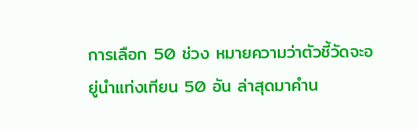การเลือก 50 ช่วง หมายความว่าตัวชี้วัดจะอยู่นำแท่งเทียน 50 อัน ล่าสุดมาคำน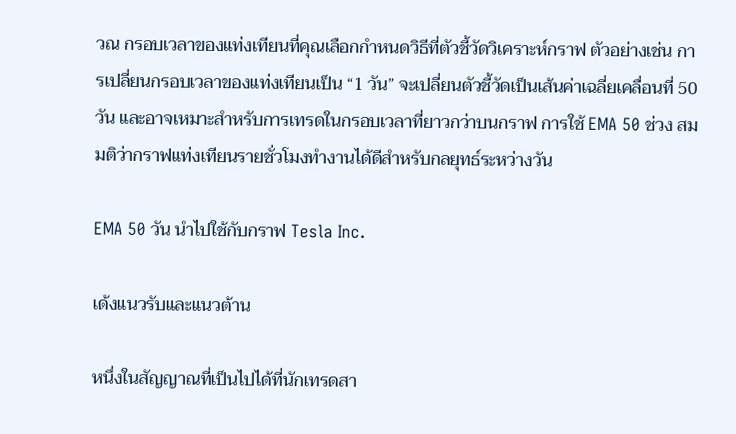วณ กรอบเวลาของแท่งเทียนที่คุณเลือกกำหนดวิธีที่ตัวชี้วัดวิเคราะห์กราฟ ตัวอย่างเช่น การเปลี่ยนกรอบเวลาของแท่งเทียนเป็น “1 วัน” จะเปลี่ยนตัวชี้วัดเป็นเส้นค่าเฉลี่ยเคลื่อนที่ 50 วัน และอาจเหมาะสำหรับการเทรดในกรอบเวลาที่ยาวกว่าบนกราฟ การใช้ EMA 50 ช่วง สมมติว่ากราฟแท่งเทียนรายชั่วโมงทำงานได้ดีสำหรับกลยุทธ์ระหว่างวัน

EMA 50 วัน นำไปใช้กับกราฟ Tesla Inc.

เด้งแนวรับและแนวต้าน

หนึ่งในสัญญาณที่เป็นไปได้ที่นักเทรดสา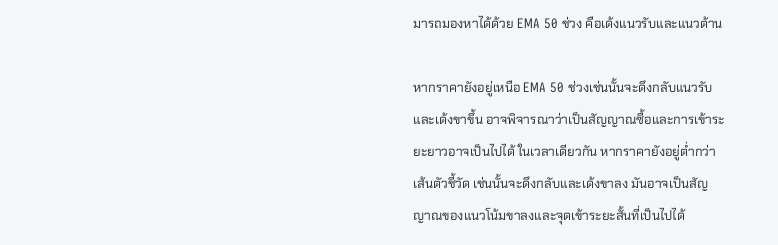มารถมองหาได้ด้วย EMA 50 ช่วง คือเด้งแนวรับและแนวต้าน

หากราคายังอยู่เหนือ EMA 50 ช่วงเช่นนั้นจะดึงกลับแนวรับและเด้งขาขึ้น อาจพิจารณาว่าเป็นสัญญาณซื้อและการเข้าระยะยาวอาจเป็นไปได้ ในเวลาเดียวกัน หากราคายังอยู่ต่ำกว่าเส้นตัวชี้วัด เช่นนั้นจะดึงกลับและเด้งขาลง มันอาจเป็นสัญญาณของแนวโน้มขาลงและจุดเข้าระยะสั้นที่เป็นไปได้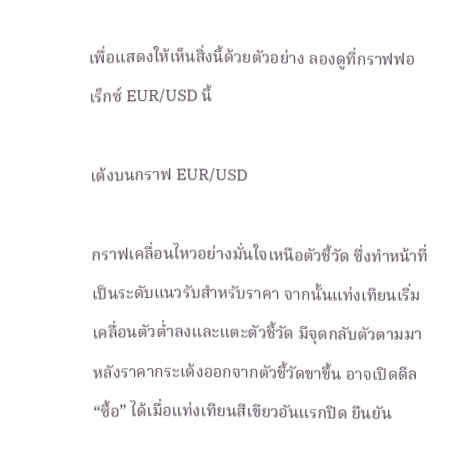เพื่อแสดงให้เห็นสิ่งนี้ด้วยตัวอย่าง ลองดูที่กราฟฟอเร็กซ์ EUR/USD นี้

เด้งบนกราฟ EUR/USD

กราฟเคลื่อนไหวอย่างมั่นใจเหนือตัวชี้วัด ซึ่งทำหน้าที่เป็นระดับแนวรับสำหรับราคา จากนั้นแท่งเทียนเริ่มเคลื่อนตัวต่ำลงและแตะตัวชี้วัด มีจุดกลับตัวตามมาหลังราคากระเด้งออกจากตัวชี้วัดขาขึ้น อาจเปิดดีล “ซื้อ” ได้เมื่อแท่งเทียนสีเขียวอันแรกปิด ยืนยัน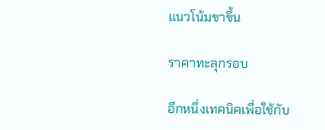แนวโน้มขาขึ้น

ราคาทะลุกรอบ

อีกหนึ่งเทคนิคเพื่อใช้กับ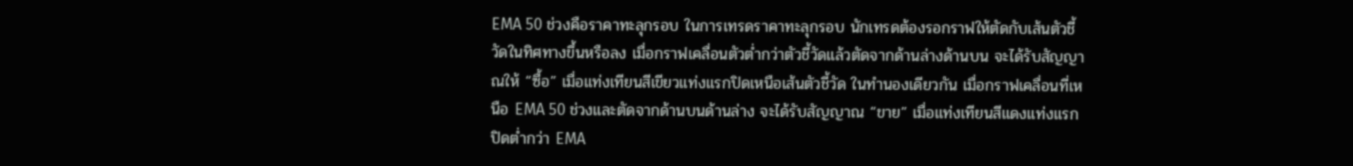EMA 50 ช่วงคือราคาทะลุกรอบ ในการเทรดราคาทะลุกรอบ นักเทรดต้องรอกราฟให้ตัดกับเส้นตัวชี้วัดในทิศทางขึ้นหรือลง เมื่อกราฟเคลื่อนตัวต่ำกว่าตัวชี้วัดแล้วตัดจากด้านล่างด้านบน จะได้รับสัญญาณให้ “ซื้อ” เมื่อแท่งเทียนสีเขียวแท่งแรกปิดเหนือเส้นตัวชี้วัด ในทำนองเดียวกัน เมื่อกราฟเคลื่อนที่เหนือ EMA 50 ช่วงและตัดจากด้านบนด้านล่าง จะได้รับสัญญาณ “ขาย” เมื่อแท่งเทียนสีแดงแท่งแรกปิดต่ำกว่า EMA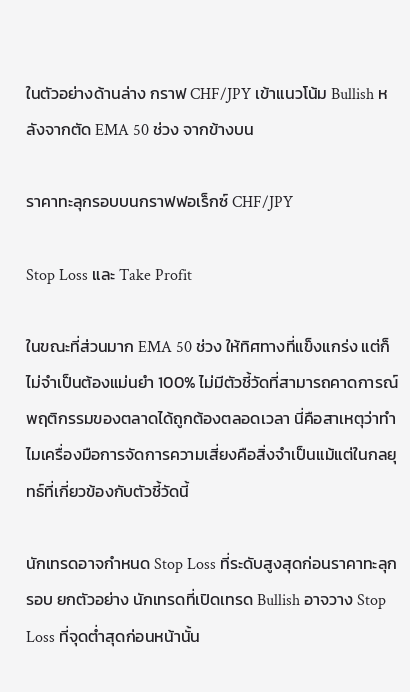ในตัวอย่างด้านล่าง กราฟ CHF/JPY เข้าแนวโน้ม Bullish หลังจากตัด EMA 50 ช่วง จากข้างบน

ราคาทะลุกรอบบนกราฟฟอเร็กซ์ CHF/JPY

Stop Loss และ Take Profit

ในขณะที่ส่วนมาก EMA 50 ช่วง ให้ทิศทางที่แข็งแกร่ง แต่ก็ไม่จำเป็นต้องแม่นยำ 100% ไม่มีตัวชี้วัดที่สามารถคาดการณ์พฤติกรรมของตลาดได้ถูกต้องตลอดเวลา นี่คือสาเหตุว่าทำไมเครื่องมือการจัดการความเสี่ยงคือสิ่งจำเป็นแม้แต่ในกลยุทธ์ที่เกี่ยวข้องกับตัวชี้วัดนี้

นักเทรดอาจกำหนด Stop Loss ที่ระดับสูงสุดก่อนราคาทะลุกรอบ ยกตัวอย่าง นักเทรดที่เปิดเทรด Bullish อาจวาง Stop Loss ที่จุดต่ำสุดก่อนหน้านั้น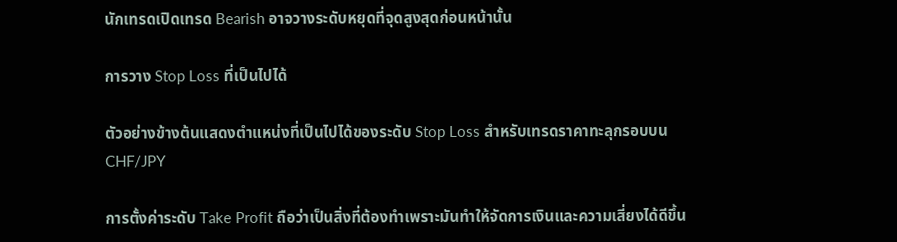นักเทรดเปิดเทรด Bearish อาจวางระดับหยุดที่จุดสูงสุดก่อนหน้านั้น

การวาง Stop Loss ที่เป็นไปได้

ตัวอย่างข้างต้นแสดงตำแหน่งที่เป็นไปได้ของระดับ Stop Loss สำหรับเทรดราคาทะลุกรอบบน CHF/JPY

การตั้งค่าระดับ Take Profit ถือว่าเป็นสิ่งที่ต้องทำเพราะมันทำให้จัดการเงินและความเสี่ยงได้ดีขึ้น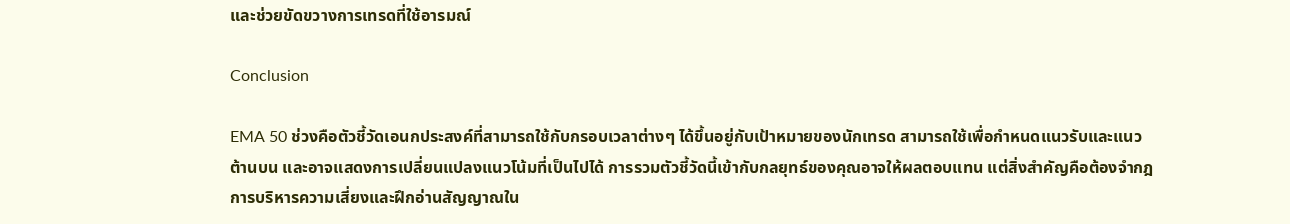และช่วยขัดขวางการเทรดที่ใช้อารมณ์

Conclusion

EMA 50 ช่วงคือตัวชี้วัดเอนกประสงค์ที่สามารถใช้กับกรอบเวลาต่างๆ ได้ขึ้นอยู่กับเป้าหมายของนักเทรด สามารถใช้เพื่อกำหนดแนวรับและแนวต้านบน และอาจแสดงการเปลี่ยนแปลงแนวโน้มที่เป็นไปได้ การรวมตัวชี้วัดนี้เข้ากับกลยุทธ์ของคุณอาจให้ผลตอบแทน แต่สิ่งสำคัญคือต้องจำกฎการบริหารความเสี่ยงและฝึกอ่านสัญญาณใน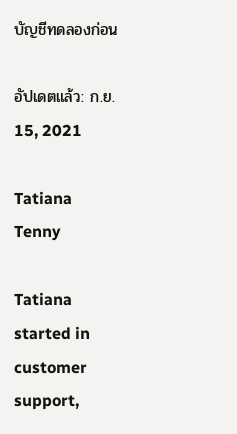บัญชีทดลองก่อน

อัปเดตแล้ว: ก.ย. 15, 2021

Tatiana Tenny

Tatiana started in customer support,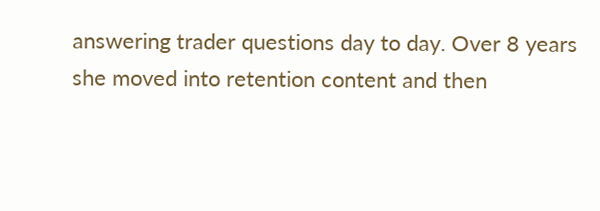answering trader questions day to day. Over 8 years she moved into retention content and then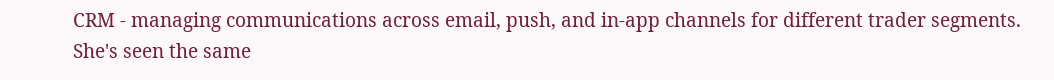CRM - managing communications across email, push, and in-app channels for different trader segments. She's seen the same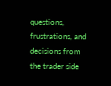questions, frustrations, and decisions from the trader side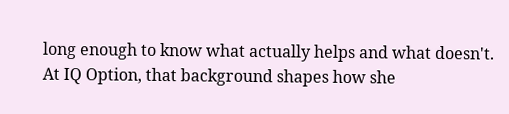long enough to know what actually helps and what doesn't. At IQ Option, that background shapes how she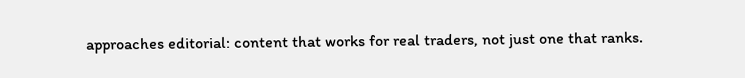approaches editorial: content that works for real traders, not just one that ranks.